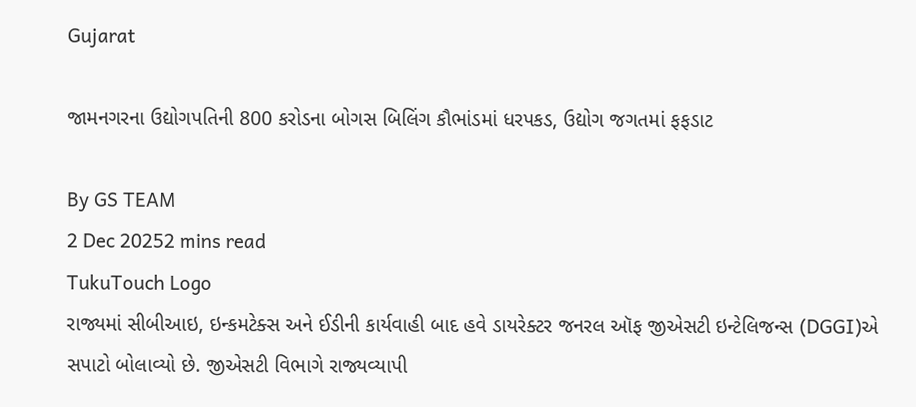Gujarat

જામનગરના ઉદ્યોગપતિની 800 કરોડના બોગસ બિલિંગ કૌભાંડમાં ધરપકડ, ઉદ્યોગ જગતમાં ફફડાટ

By GS TEAM
2 Dec 20252 mins read
TukuTouch Logo
રાજ્યમાં સીબીઆઇ, ઇન્કમટેક્સ અને ઈડીની કાર્યવાહી બાદ હવે ડાયરેક્ટર જનરલ ઑફ જીએસટી ઇન્ટેલિજન્સ (DGGI)એ સપાટો બોલાવ્યો છે. જીએસટી વિભાગે રાજ્યવ્યાપી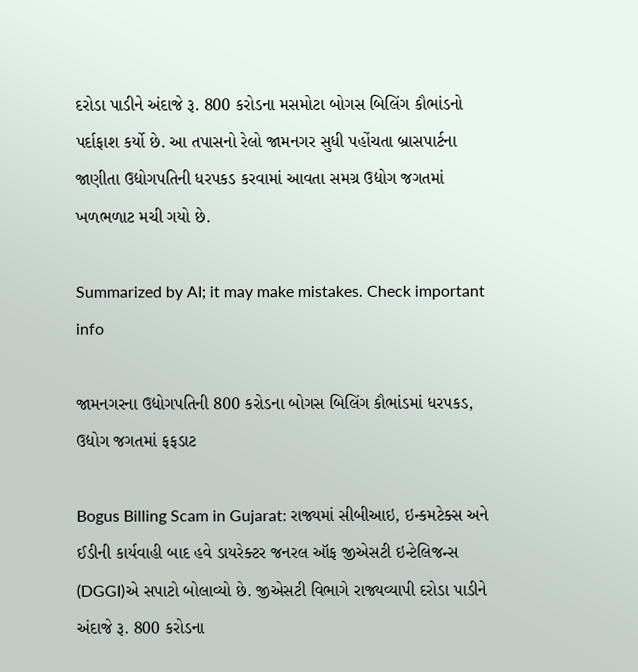દરોડા પાડીને અંદાજે રૂ. 800 કરોડના મસમોટા બોગસ બિલિંગ કૌભાંડનો પર્દાફાશ કર્યો છે. આ તપાસનો રેલો જામનગર સુધી પહોંચતા બ્રાસપાર્ટના જાણીતા ઉદ્યોગપતિની ધરપકડ કરવામાં આવતા સમગ્ર ઉદ્યોગ જગતમાં ખળભળાટ મચી ગયો છે.

Summarized by AI; it may make mistakes. Check important info

જામનગરના ઉદ્યોગપતિની 800 કરોડના બોગસ બિલિંગ કૌભાંડમાં ધરપકડ, ઉદ્યોગ જગતમાં ફફડાટ

Bogus Billing Scam in Gujarat: રાજ્યમાં સીબીઆઇ, ઇન્કમટેક્સ અને ઈડીની કાર્યવાહી બાદ હવે ડાયરેક્ટર જનરલ ઑફ જીએસટી ઇન્ટેલિજન્સ (DGGI)એ સપાટો બોલાવ્યો છે. જીએસટી વિભાગે રાજ્યવ્યાપી દરોડા પાડીને અંદાજે રૂ. 800 કરોડના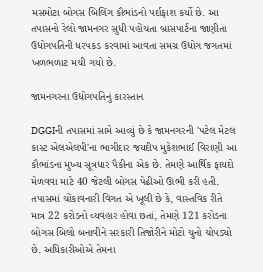મસમોટા બોગસ બિલિંગ કૌભાંડનો પર્દાફાશ કર્યો છે. આ તપાસનો રેલો જામનગર સુધી પહોંચતા બ્રાસપાર્ટના જાણીતા ઉદ્યોગપતિની ધરપકડ કરવામાં આવતા સમગ્ર ઉદ્યોગ જગતમાં ખળભળાટ મચી ગયો છે.

જામનગરના ઉદ્યોગપતિનું કારસ્તાન

DGGIની તપાસમાં સામે આવ્યું છે કે જામનગરની 'પટેલ મેટલ કાસ્ટ એલએલપી'ના ભાગીદાર જયદીપ મુકેશભાઈ વિરાણી આ કૌભાંડના મુખ્ય સૂત્રધાર પૈકીના એક છે. તેમણે આર્થિક ફાયદો મેળવવા માટે 40 જેટલી બોગસ પેઢીઓ ઊભી કરી હતી. તપાસમાં ચોંકાવનારી વિગત એ ખૂલી છે કે, વાસ્તવિક રીતે માત્ર 22 કરોડનો વ્યવહાર હોવા છતાં, તેમણે 121 કરોડના બોગસ બિલો બનાવીને સરકારી તિજોરીને મોટો ચુનો ચોપડ્યો છે. અધિકારીઓએ તેમના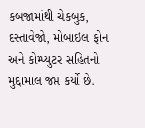કબજામાંથી ચેકબુક, દસ્તાવેજો, મોબાઇલ ફોન અને કોમ્પ્યુટર સહિતનો મુદ્દામાલ જપ્ત કર્યો છે.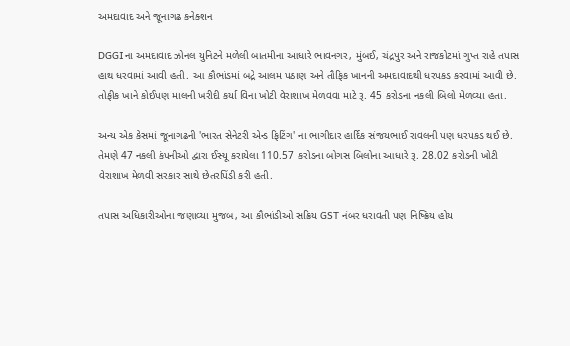અમદાવાદ અને જૂનાગઢ કનેક્શન

DGGIના અમદાવાદ ઝોનલ યુનિટને મળેલી બાતમીના આધારે ભાવનગર, મુંબઈ, ચંદ્રપુર અને રાજકોટમાં ગુપ્ત રાહે તપાસ હાથ ધરવામાં આવી હતી. આ કૌભાંડમાં બદ્રે આલમ પઠાણ અને તૌફિક ખાનની અમદાવાદથી ધરપકડ કરવામાં આવી છે. તોફીક ખાને કોઈપણ માલની ખરીદી કર્યા વિના ખોટી વેરાશાખ મેળવવા માટે રૂ. 45 કરોડના નકલી બિલો મેળવ્યા હતા.

અન્ય એક કેસમાં જૂનાગઢની 'ભારત સેનેટરી એન્ડ ફિટિંગ' ના ભાગીદાર હાર્દિક સંજયભાઈ રાવલની પણ ધરપકડ થઈ છે. તેમણે 47 નકલી કંપનીઓ દ્વારા ઈસ્યૂ કરાયેલા 110.57 કરોડના બોગસ બિલોના આધારે રૂ. 28.02 કરોડની ખોટી વેરાશાખ મેળવી સરકાર સાથે છેતરપિંડી કરી હતી.

તપાસ અધિકારીઓના જણાવ્યા મુજબ, આ કૌભાંડીઓ સક્રિય GST નંબર ધરાવતી પણ નિષ્ક્રિય હોય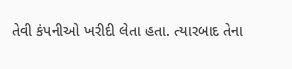તેવી કંપનીઓ ખરીદી લેતા હતા. ત્યારબાદ તેના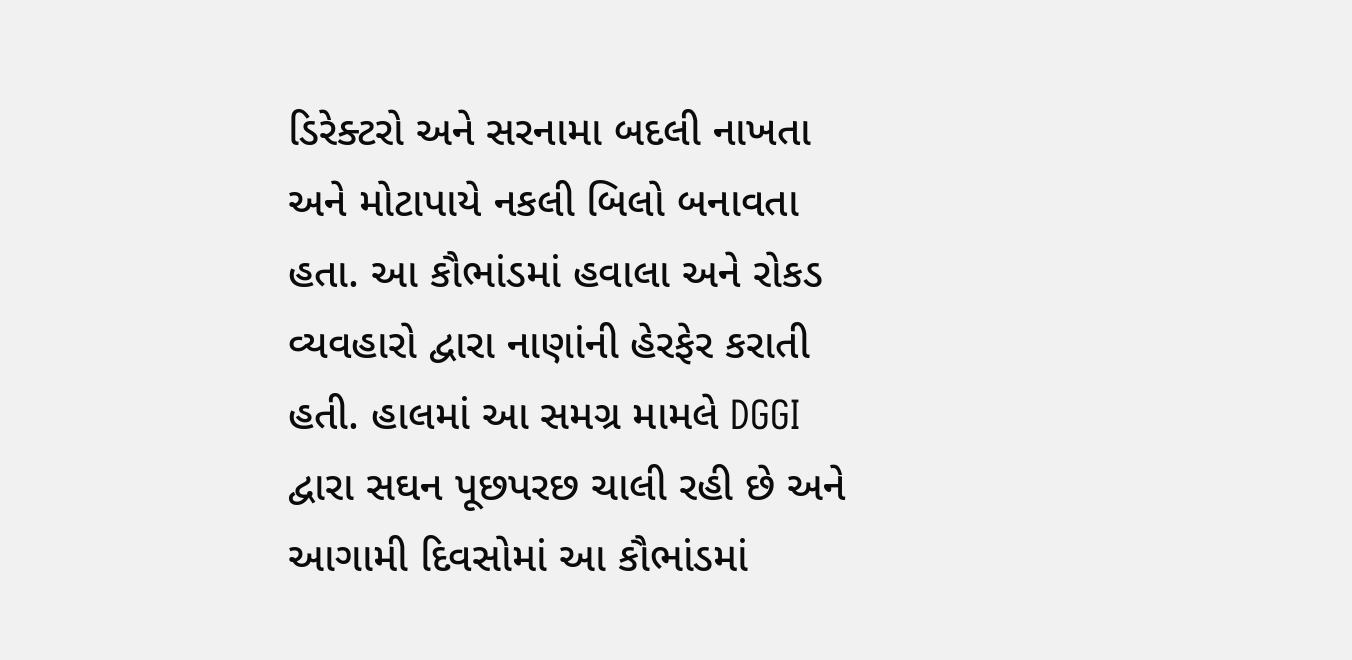ડિરેક્ટરો અને સરનામા બદલી નાખતા અને મોટાપાયે નકલી બિલો બનાવતા હતા. આ કૌભાંડમાં હવાલા અને રોકડ વ્યવહારો દ્વારા નાણાંની હેરફેર કરાતી હતી. હાલમાં આ સમગ્ર મામલે DGGI દ્વારા સઘન પૂછપરછ ચાલી રહી છે અને આગામી દિવસોમાં આ કૌભાંડમાં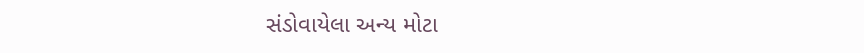સંડોવાયેલા અન્ય મોટા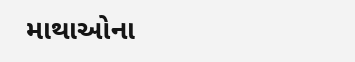માથાઓના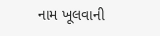નામ ખૂલવાની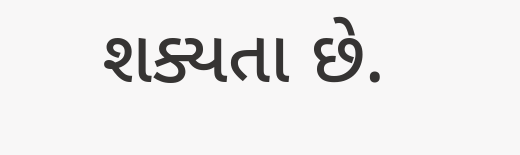શક્યતા છે.